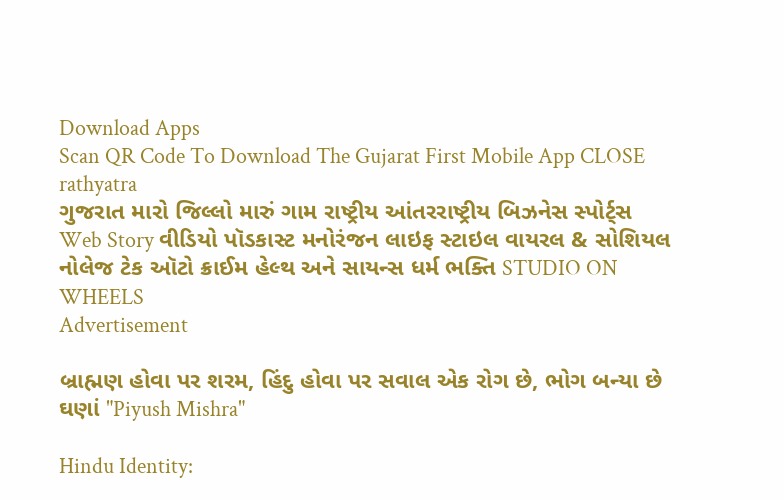Download Apps
Scan QR Code To Download The Gujarat First Mobile App CLOSE
rathyatra
ગુજરાત મારો જિલ્લો મારું ગામ રાષ્ટ્રીય આંતરરાષ્ટ્રીય બિઝનેસ સ્પોર્ટ્સ Web Story વીડિયો પૉડકાસ્ટ મનોરંજન લાઇફ સ્ટાઇલ વાયરલ & સોશિયલ નોલેજ ટેક ઑટો ક્રાઈમ હેલ્થ અને સાયન્સ ધર્મ ભક્તિ STUDIO ON WHEELS
Advertisement

બ્રાહ્મણ હોવા પર શરમ, હિંદુ હોવા પર સવાલ એક રોગ છે, ભોગ બન્યા છે ઘણાં "Piyush Mishra"

Hindu Identity: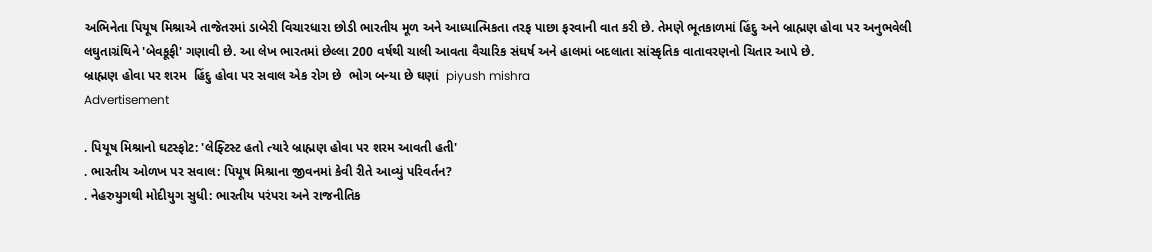અભિનેતા પિયૂષ મિશ્રાએ તાજેતરમાં ડાબેરી વિચારધારા છોડી ભારતીય મૂળ અને આધ્યાત્મિકતા તરફ પાછા ફરવાની વાત કરી છે. તેમણે ભૂતકાળમાં હિંદુ અને બ્રાહ્મણ હોવા પર અનુભવેલી લઘુતાગ્રંથિને 'બેવકૂફી' ગણાવી છે. આ લેખ ભારતમાં છેલ્લા 200 વર્ષથી ચાલી આવતા વૈચારિક સંઘર્ષ અને હાલમાં બદલાતા સાંસ્કૃતિક વાતાવરણનો ચિતાર આપે છે.
બ્રાહ્મણ હોવા પર શરમ  હિંદુ હોવા પર સવાલ એક રોગ છે  ભોગ બન્યા છે ઘણાં  piyush mishra
Advertisement

. પિયૂષ મિશ્રાનો ઘટસ્ફોટ: 'લેફ્ટિસ્ટ હતો ત્યારે બ્રાહ્મણ હોવા પર શરમ આવતી હતી'
. ભારતીય ઓળખ પર સવાલ: પિયૂષ મિશ્રાના જીવનમાં કેવી રીતે આવ્યું પરિવર્તન?
. નેહરુયુગથી મોદીયુગ સુધી: ભારતીય પરંપરા અને રાજનીતિક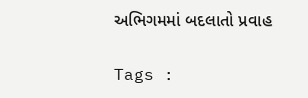અભિગમમાં બદલાતો પ્રવાહ

Tags :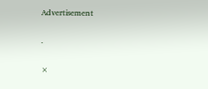Advertisement

.

×